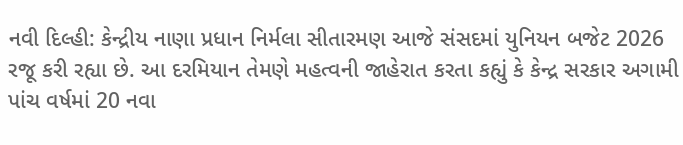નવી દિલ્હી: કેન્દ્રીય નાણા પ્રધાન નિર્મલા સીતારમણ આજે સંસદમાં યુનિયન બજેટ 2026 રજૂ કરી રહ્યા છે. આ દરમિયાન તેમણે મહત્વની જાહેરાત કરતા કહ્યું કે કેન્દ્ર સરકાર અગામી પાંચ વર્ષમાં 20 નવા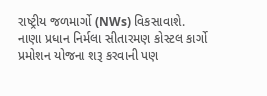રાષ્ટ્રીય જળમાર્ગો (NWs) વિકસાવાશે.
નાણા પ્રધાન નિર્મલા સીતારમણ કોસ્ટલ કાર્ગો પ્રમોશન યોજના શરૂ કરવાની પણ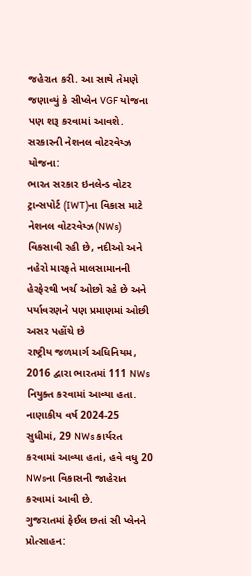જહેરાત કરી. આ સાથે તેમણે જણાવ્યું કે સીપ્લેન VGF યોજના પણ શરૂ કરવામાં આવશે.
સરકારની નેશનલ વોટરવેય્ઝ યોજના:
ભારત સરકાર ઇનલેન્ડ વોટર ટ્રાન્સપોર્ટ (IWT)ના વિકાસ માટે નેશનલ વોટરવેય્ઝ(NWs) વિકસાવી રહી છે, નદીઓ અને નહેરો મારફતે માલસામાનની હેરફેરથી ખર્ચ ઓછો રહે છે અને પર્યાવરણને પણ પ્રમાણમાં ઓછી અસર પહોંચે છે
રાષ્ટ્રીય જળમાર્ગ અધિનિયમ, 2016 દ્વારા ભારતમાં 111 NWs નિયુક્ત કરવામાં આવ્યા હતા. નાણાકીય વર્ષ 2024-25 સુધીમાં, 29 NWs કાર્યરત કરવામાં આવ્યા હતાં, હવે વધુ 20 NWsના વિકાસની જાહેરાત કરવામાં આવી છે.
ગુજરાતમાં ફેઈલ છતાં સી પ્લેનને પ્રોત્સાહન: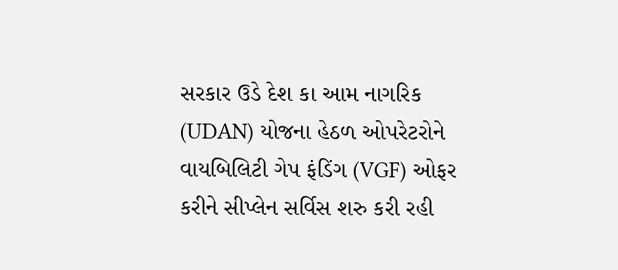સરકાર ઉડે દેશ કા આમ નાગરિક (UDAN) યોજના હેઠળ ઓપરેટરોને વાયબિલિટી ગેપ ફંડિંગ (VGF) ઓફર કરીને સીપ્લેન સર્વિસ શરુ કરી રહી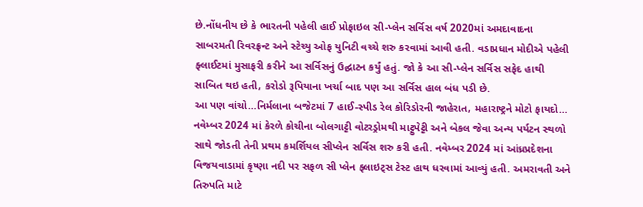છે.નોંધનીય છે કે ભારતની પહેલી હાઈ પ્રોફાઇલ સી-પ્લેન સર્વિસ વર્ષ 2020માં અમદાવાદના સાબરમતી રિવરફ્રન્ટ અને સ્ટેચ્યુ ઓફ યુનિટી વચ્ચે શરુ કરવામાં આવી હતી. વડાપ્રધાન મોદીએ પહેલી ફ્લાઈટમાં મુસાફરી કરીને આ સર્વિસનું ઉદ્ઘાટન કર્યું હતું. જો કે આ સી-પ્લેન સર્વિસ સફેદ હાથી સાબિત થઇ હતી, કરોડો રૂપિયાના ખર્ચા બાદ પણ આ સર્વિસ હાલ બંધ પડી છે.
આ પણ વાંચો…નિર્મલાના બજેટમાં 7 હાઈ-સ્પીડ રેલ કોરિડોરની જાહેરાત, મહારાષ્ટ્રને મોટો ફાયદો…
નવેમ્બર 2024 માં કેરળે કોચીના બોલગાટ્ટી વોટરડ્રોમથી માટ્ટુપેટ્ટી અને બેકલ જેવા અન્ય પર્યટન સ્થળો સાથે જોડતી તેની પ્રથમ કમર્શિયલ સીપ્લેન સર્વિસ શરુ કરી હતી. નવેમ્બર 2024 માં આંધ્રપ્રદેશના વિજયવાડામાં કૃષ્ણા નદી પર સફળ સી પ્લેન ફ્લાઇટ્સ ટેસ્ટ હાથ ધરવામાં આવ્યું હતી. અમરાવતી અને તિરુપતિ માટે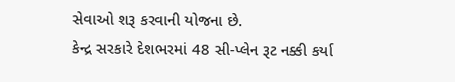સેવાઓ શરૂ કરવાની યોજના છે.
કેન્દ્ર સરકારે દેશભરમાં 48 સી-પ્લેન રૂટ નક્કી કર્યા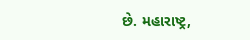છે. મહારાષ્ટ્ર,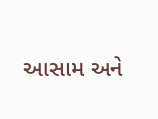આસામ અને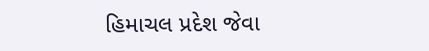હિમાચલ પ્રદેશ જેવા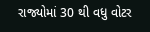રાજ્યોમાં 30 થી વધુ વોટર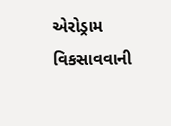એરોડ્રામ વિકસાવવાની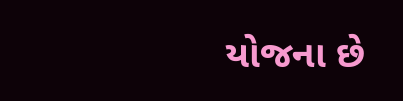યોજના છે